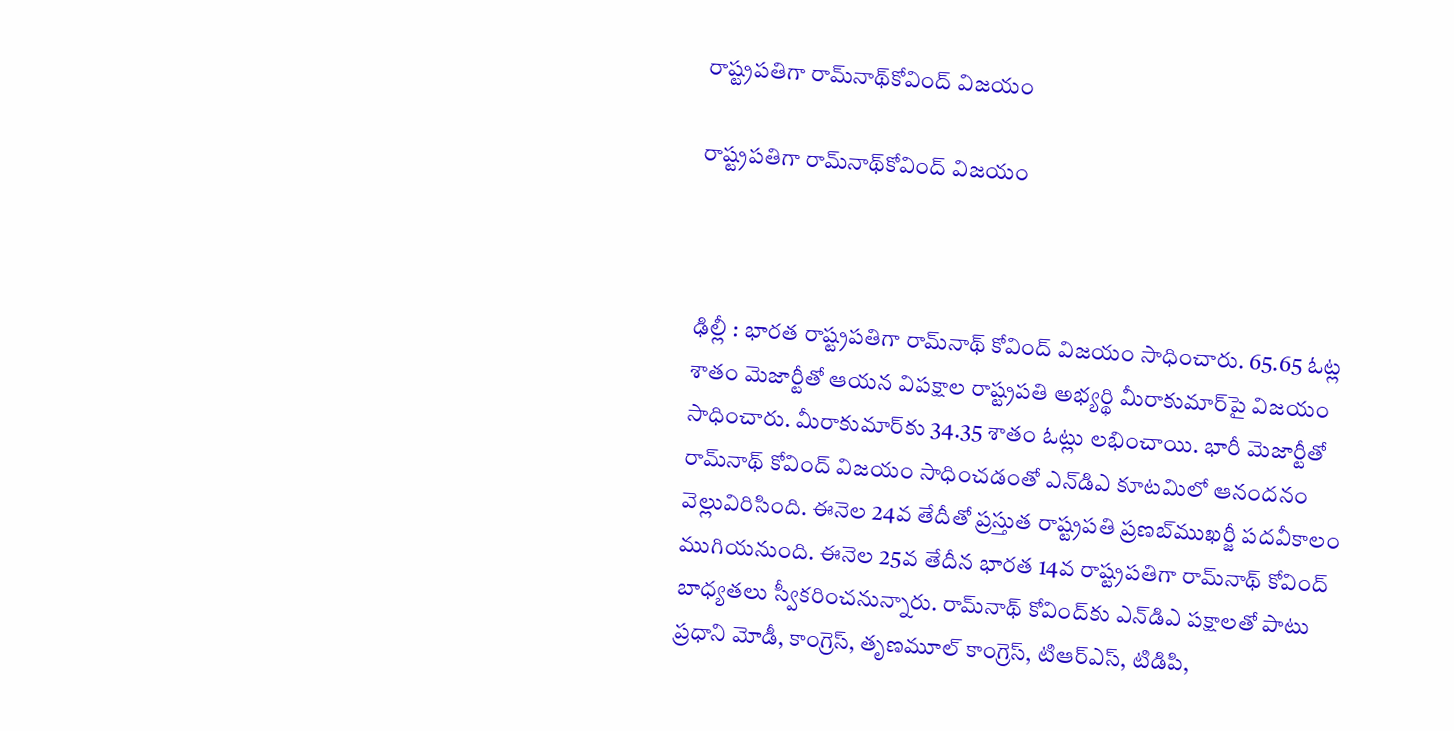రాష్ట్రపతిగా రామ్‌నాథ్‌కోవింద్ విజయం

రాష్ట్రపతిగా రామ్‌నాథ్‌కోవింద్ విజయం



ఢిల్లీ : భారత రాష్ట్రపతిగా రామ్‌నాథ్ కోవింద్ విజయం సాధించారు. 65.65 ఓట్ల శాతం మెజార్టీతో ఆయన విపక్షాల రాష్ట్రపతి అభ్యర్థి మీరాకుమార్‌పై విజయం సాధించారు. మీరాకుమార్‌కు 34.35 శాతం ఓట్లు లభించాయి. భారీ మెజార్టీతో రామ్‌నాథ్ కోవింద్ విజయం సాధించడంతో ఎన్‌డిఎ కూటమిలో ఆనందనం వెల్లువిరిసింది. ఈనెల 24వ తేదీతో ప్రస్తుత రాష్ట్రపతి ప్రణబ్‌ముఖర్జీ పదవీకాలం ముగియనుంది. ఈనెల 25వ తేదీన భారత 14వ రాష్ట్రపతిగా రామ్‌నాథ్ కోవింద్ బాధ్యతలు స్వీకరించనున్నారు. రామ్‌నాథ్ కోవింద్‌కు ఎన్‌డిఎ పక్షాలతో పాటు ప్రధాని మోడీ, కాంగ్రెస్, తృణమూల్ కాంగ్రెస్, టిఆర్‌ఎస్, టిడిపి,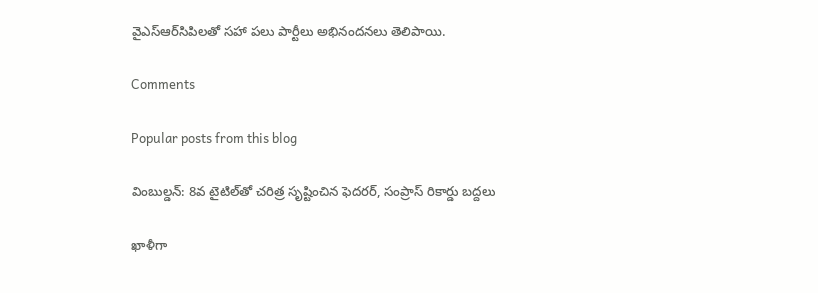వైఎస్‌ఆర్‌సిపిలతో సహా పలు పార్టీలు అభినందనలు తెలిపాయి.

Comments

Popular posts from this blog

వింబుల్డన్: 8వ టైటిల్‌తో చరిత్ర సృష్టించిన ఫెదరర్, సంప్రాస్ రికార్డు బద్దలు

ఖాళీగా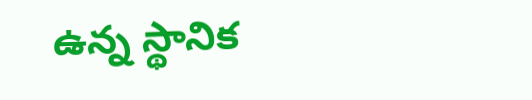ఉన్న స్థానిక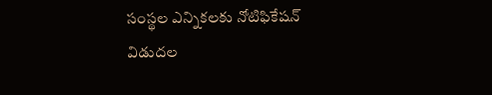సంస్థల ఎన్నికలకు నోటిఫికేషన్ విడుదల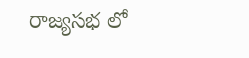రాజ్యసభ లో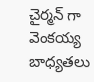చైర్మన్ గా వెంకయ్య బాధ్యతలు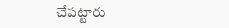చేపట్టారు